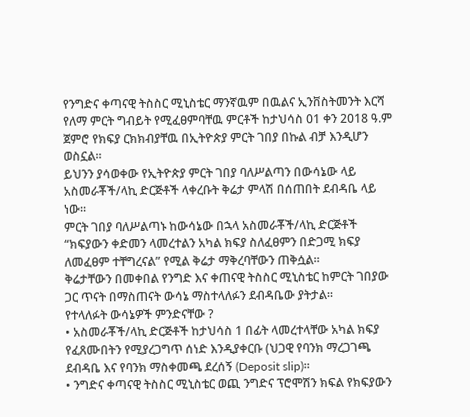የንግድና ቀጣናዊ ትስስር ሚኒስቴር ማንኛዉም በዉልና ኢንቨስትመንት እርሻ የለማ ምርት ግብይት የሚፈፀምባቸዉ ምርቶች ከታህሳስ 01 ቀን 2018 ዓ.ም ጀምሮ የክፍያ ርክክብያቸዉ በኢትዮጵያ ምርት ገበያ በኩል ብቻ እንዲሆን ወስኗል።
ይህንን ያሳወቀው የኢትዮጵያ ምርት ገበያ ባለሥልጣን በውሳኔው ላይ አስመራቾች/ላኪ ድርጅቶች ላቀረቡት ቅሬታ ምላሽ በሰጠበት ደብዳቤ ላይ ነው።
ምርት ገበያ ባለሥልጣኑ ከውሳኔው በኋላ አስመራቾች/ላኪ ድርጅቶች “ክፍያውን ቀድመን ላመረተልን አካል ክፍያ ስለፈፀምን በድጋሚ ክፍያ ለመፈፀም ተቸግረናል” የሚል ቅሬታ ማቅረባቸውን ጠቅሷል።
ቅሬታቸውን በመቀበል የንግድ እና ቀጠናዊ ትስስር ሚኒስቴር ከምርት ገበያው ጋር ጥናት በማስጠናት ውሳኔ ማስተላለፉን ደብዳቤው ያትታል።
የተላለፉት ውሳኔዎች ምንድናቸው ?
• አስመራቾች/ላኪ ድርጅቶች ከታህሳስ 1 በፊት ላመረተላቸው አካል ክፍያ የፈጸሙበትን የሚያረጋግጥ ሰነድ እንዲያቀርቡ (ህጋዊ የባንክ ማረጋገጫ ደብዳቤ እና የባንክ ማስቀመጫ ደረሰኝ (Deposit slip)።
• ንግድና ቀጣናዊ ትስስር ሚኒስቴር ወጪ ንግድና ፕሮሞሽን ክፍል የክፍያውን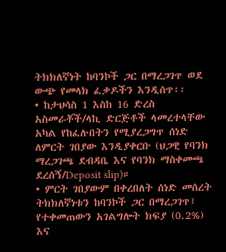ትክክለኛነት ከባንኮች ጋር በማረጋገጥ ወደ ውጭ የመላክ ፈቃዶችን እንዲሰጥ፡፡
• ከታህሳስ 1 እስከ 16 ድረስ አስመራቾች/ላኪ ድርጅቶች ላመረተላቸው አካል የከፈሉበትን የሚያረጋግጥ ሰነድ ለምርት ገበያው እንዲያቀርቡ (ህጋዊ የባንክ ማረጋገጫ ደብዳቤ እና የባንክ ማስቀመጫ ደረሰኝ/Deposit slip)።
• ምርት ገበያውም በቀረበለት ሰነድ መሰረት ትክክለኛነቱን ከባንኮች ጋር በማረጋገጥ፤ የተቀመጠውን አገልግሎት ክፍያ (0.2%) እና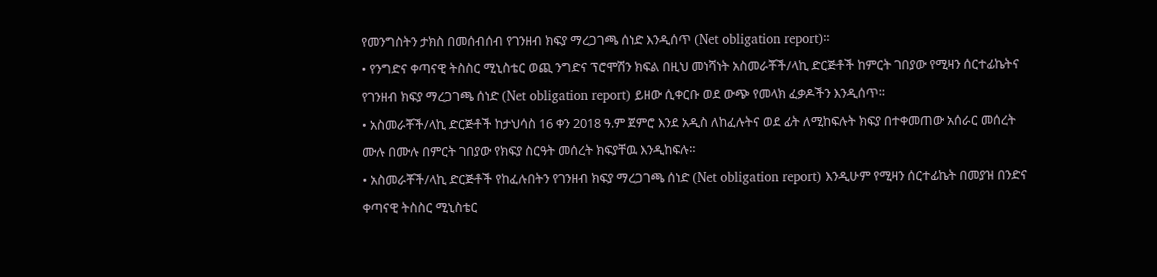የመንግስትን ታክስ በመሰብሰብ የገንዘብ ክፍያ ማረጋገጫ ሰነድ እንዲሰጥ (Net obligation report)።
• የንግድና ቀጣናዊ ትስስር ሚኒስቴር ወጪ ንግድና ፕሮሞሽን ክፍል በዚህ መነሻነት አስመራቾች/ላኪ ድርጅቶች ከምርት ገበያው የሚዛን ሰርተፊኬትና የገንዘብ ክፍያ ማረጋገጫ ሰነድ (Net obligation report) ይዘው ሲቀርቡ ወደ ውጭ የመላክ ፈቃዶችን እንዲሰጥ፡፡
• አስመራቾች/ላኪ ድርጅቶች ከታህሳስ 16 ቀን 2018 ዓ.ም ጀምሮ እንደ አዲስ ለከፈሉትና ወደ ፊት ለሚከፍሉት ክፍያ በተቀመጠው አሰራር መሰረት ሙሉ በሙሉ በምርት ገበያው የክፍያ ስርዓት መሰረት ክፍያቸዉ እንዲከፍሉ።
• አስመራቾች/ላኪ ድርጅቶች የከፈሉበትን የገንዘብ ክፍያ ማረጋገጫ ሰነድ (Net obligation report) እንዲሁም የሚዛን ሰርተፊኬት በመያዝ በንድና ቀጣናዊ ትስስር ሚኒስቴር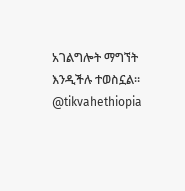አገልግሎት ማግኘት እንዲችሉ ተወስኗል።
@tikvahethiopia